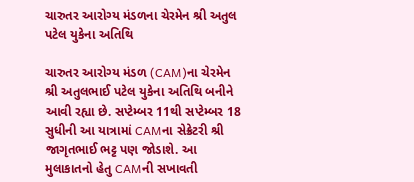ચારુતર આરોગ્ય મંડળના ચેરમેન શ્રી અતુલ પટેલ યુકેના અતિથિ

ચારુતર આરોગ્ય મંડળ (CAM)ના ચેરમેન શ્રી અતુલભાઈ પટેલ યુકેના અતિથિ બનીને આવી રહ્યા છે. સપ્ટેમ્બર 11થી સપ્ટેમ્બર 18 સુધીની આ યાત્રામાં CAMના સેક્રેટરી શ્રી જાગૃતભાઈ ભટ્ટ પણ જોડાશે. આ મુલાકાતનો હેતુ CAMની સખાવતી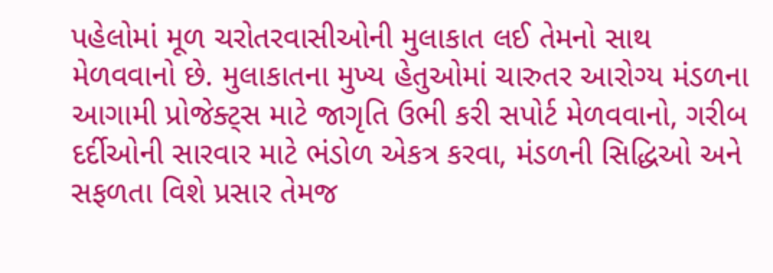પહેલોમાં મૂળ ચરોતરવાસીઓની મુલાકાત લઈ તેમનો સાથ મેળવવાનો છે. મુલાકાતના મુખ્ય હેતુઓમાં ચારુતર આરોગ્ય મંડળના આગામી પ્રોજેક્ટ્સ માટે જાગૃતિ ઉભી કરી સપોર્ટ મેળવવાનો, ગરીબ દર્દીઓની સારવાર માટે ભંડોળ એકત્ર કરવા, મંડળની સિદ્ધિઓ અને સફળતા વિશે પ્રસાર તેમજ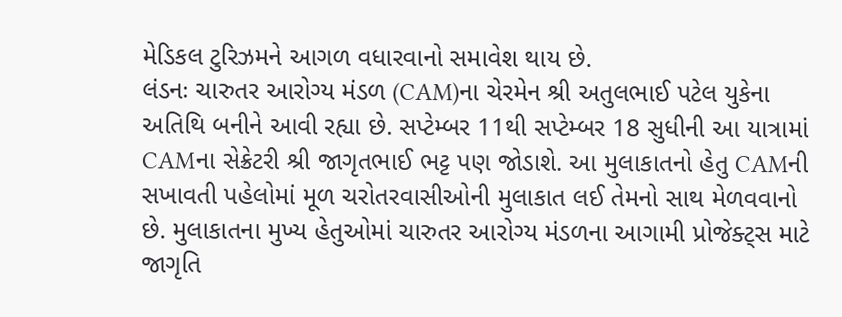મેડિકલ ટુરિઝમને આગળ વધારવાનો સમાવેશ થાય છે.
લંડનઃ ચારુતર આરોગ્ય મંડળ (CAM)ના ચેરમેન શ્રી અતુલભાઈ પટેલ યુકેના અતિથિ બનીને આવી રહ્યા છે. સપ્ટેમ્બર 11થી સપ્ટેમ્બર 18 સુધીની આ યાત્રામાં CAMના સેક્રેટરી શ્રી જાગૃતભાઈ ભટ્ટ પણ જોડાશે. આ મુલાકાતનો હેતુ CAMની સખાવતી પહેલોમાં મૂળ ચરોતરવાસીઓની મુલાકાત લઈ તેમનો સાથ મેળવવાનો છે. મુલાકાતના મુખ્ય હેતુઓમાં ચારુતર આરોગ્ય મંડળના આગામી પ્રોજેક્ટ્સ માટે જાગૃતિ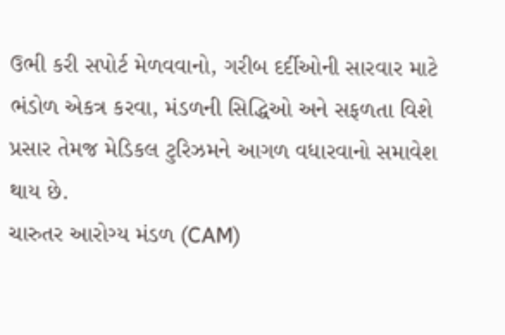ઉભી કરી સપોર્ટ મેળવવાનો, ગરીબ દર્દીઓની સારવાર માટે ભંડોળ એકત્ર કરવા, મંડળની સિદ્ધિઓ અને સફળતા વિશે પ્રસાર તેમજ મેડિકલ ટુરિઝમને આગળ વધારવાનો સમાવેશ થાય છે.
ચારુતર આરોગ્ય મંડળ (CAM)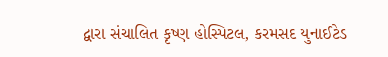દ્વારા સંચાલિત કૃષ્ણ હોસ્પિટલ, કરમસદ યુનાઈટેડ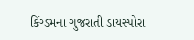કિંગ્ડમના ગુજરાતી ડાયસ્પોરા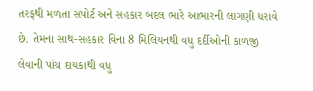તરફથી મળતા સપોર્ટ અને સહકાર બદલ ભારે આભારની લાગણી ધરાવે છે. તેમના સાથ-સહકાર વિના 8 મિલિયનથી વધુ દર્દીઓની કાળજી લેવાની પાંચ દાયકાથી વધુ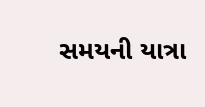સમયની યાત્રા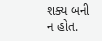શક્ય બની ન હોત.